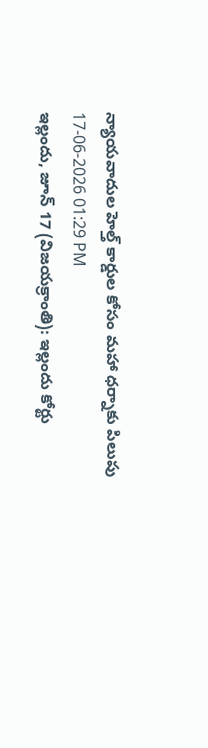న్యాయవాదుల హెల్త్ కార్డుల కోసం మహా ధర్నాకు పిలుపు
17-06-2026 01:29 PM
ఇల్లందు, జూన్ 17 (విజయక్రాంతి): ఇల్లందు కోర్టు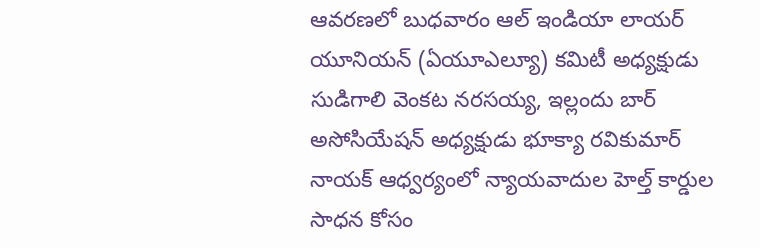ఆవరణలో బుధవారం ఆల్ ఇండియా లాయర్ యూనియన్ (ఏయూఎల్యూ) కమిటీ అధ్యక్షుడు సుడిగాలి వెంకట నరసయ్య, ఇల్లందు బార్ అసోసియేషన్ అధ్యక్షుడు భూక్యా రవికుమార్ నాయక్ ఆధ్వర్యంలో న్యాయవాదుల హెల్త్ కార్డుల సాధన కోసం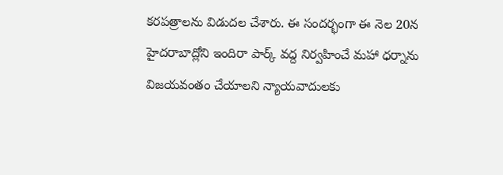కరపత్రాలను విడుదల చేశారు. ఈ సందర్భంగా ఈ నెల 20న హైదరాబాద్లోని ఇందిరా పార్క్ వద్ద నిర్వహించే మహా ధర్నాను విజయవంతం చేయాలని న్యాయవాదులకు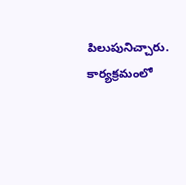పిలుపునిచ్చారు. కార్యక్రమంలో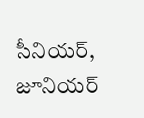సీనియర్, జూనియర్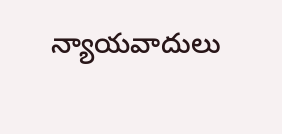న్యాయవాదులు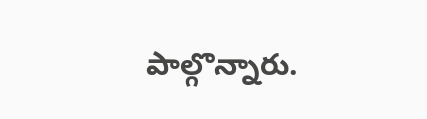పాల్గొన్నారు.